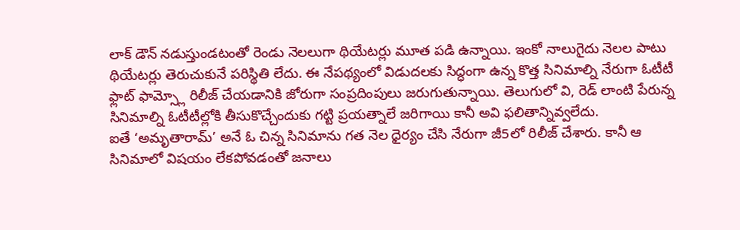లాక్ డౌన్ నడుస్తుండటంతో రెండు నెలలుగా థియేటర్లు మూత పడి ఉన్నాయి. ఇంకో నాలుగైదు నెలల పాటు థియేటర్లు తెరుచుకునే పరిస్థితి లేదు. ఈ నేపథ్యంలో విడుదలకు సిద్ధంగా ఉన్న కొత్త సినిమాల్ని నేరుగా ఓటీటీ ఫ్లాట్ ఫామ్స్లో రిలీజ్ చేయడానికి జోరుగా సంప్రదింపులు జరుగుతున్నాయి. తెలుగులో వి, రెడ్ లాంటి పేరున్న సినిమాల్ని ఓటీటీల్లోకి తీసుకొచ్చేందుకు గట్టి ప్రయత్నాలే జరిగాయి కానీ అవి ఫలితాన్నివ్వలేదు.
ఐతే ‘అమృతారామ్’ అనే ఓ చిన్న సినిమాను గత నెల ధైర్యం చేసి నేరుగా జీ5లో రిలీజ్ చేశారు. కానీ ఆ సినిమాలో విషయం లేకపోవడంతో జనాలు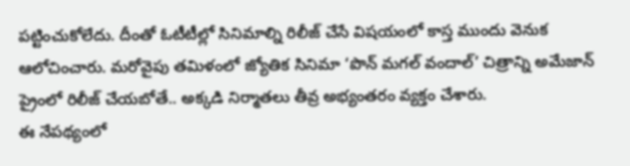పట్టించుకోలేదు. దీంతో ఓటీటీల్లో సినిమాల్ని రిలీజ్ చేసే విషయంలో కాస్త ముందు వెనుక ఆలోచించారు. మరోవైపు తమిళంలో జ్యోతిక సినిమా ‘పొన్ మగల్ వందాల్’ చిత్రాన్ని అమేజాన్ ప్రైంలో రిలీజ్ చేయబోతే.. అక్కడి నిర్మాతలు తీవ్ర అభ్యంతరం వ్యక్తం చేశారు.
ఈ నేపథ్యంలో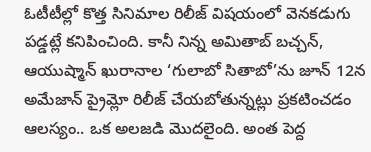ఓటీటీల్లో కొత్త సినిమాల రిలీజ్ విషయంలో వెనకడుగు పడ్డట్లే కనిపించింది. కానీ నిన్న అమితాబ్ బచ్చన్, ఆయుష్మాన్ ఖురానాల ‘గులాబో సితాబో’ను జూన్ 12న అమేజాన్ ప్రైమ్లో రిలీజ్ చేయబోతున్నట్లు ప్రకటించడం ఆలస్యం.. ఒక అలజడి మొదలైంది. అంత పెద్ద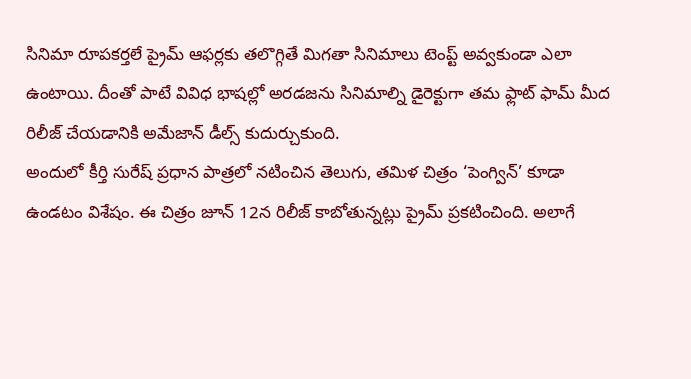సినిమా రూపకర్తలే ప్రైమ్ ఆఫర్లకు తలొగ్గితే మిగతా సినిమాలు టెంప్ట్ అవ్వకుండా ఎలా ఉంటాయి. దీంతో పాటే వివిధ భాషల్లో అరడజను సినిమాల్ని డైరెక్టుగా తమ ఫ్లాట్ ఫామ్ మీద రిలీజ్ చేయడానికి అమేజాన్ డీల్స్ కుదుర్చుకుంది.
అందులో కీర్తి సురేష్ ప్రధాన పాత్రలో నటించిన తెలుగు, తమిళ చిత్రం ‘పెంగ్విన్’ కూడా ఉండటం విశేషం. ఈ చిత్రం జూన్ 12న రిలీజ్ కాబోతున్నట్లు ప్రైమ్ ప్రకటించింది. అలాగే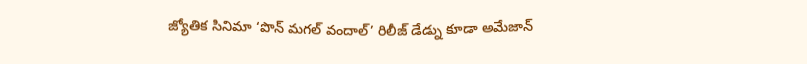జ్యోతిక సినిమా ‘పొన్ మగల్ వందాల్’ రిలీజ్ డేడ్ను కూడా అమేజాన్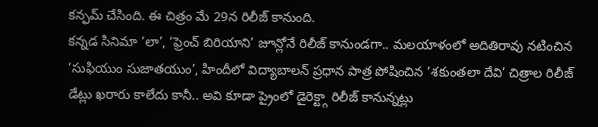కన్ఫమ్ చేసింది. ఈ చిత్రం మే 29న రిలీజ్ కానుంది.
కన్నడ సినిమా ‘లా’, ‘ఫ్రెంచ్ బిరియాని’ జూన్లోనే రిలీజ్ కానుండగా.. మలయాళంలో అదితిరావు నటించిన ‘సుఫియుం సుజాతయుం’, హిందీలో విద్యాబాలన్ ప్రధాన పాత్ర పోషించిన ‘శకుంతలా దేవి’ చిత్రాల రిలీజ్ డేట్లు ఖరారు కాలేదు కానీ.. అవి కూడా ప్రైంలో డైరెక్ట్గా రిలీజ్ కానున్నట్లు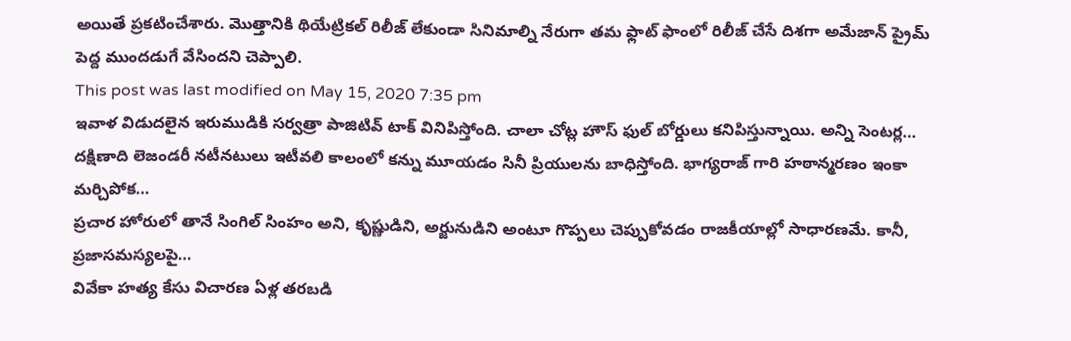అయితే ప్రకటించేశారు. మొత్తానికి థియేట్రికల్ రిలీజ్ లేకుండా సినిమాల్ని నేరుగా తమ ఫ్లాట్ ఫాంలో రిలీజ్ చేసే దిశగా అమేజాన్ ప్రైమ్ పెద్ద ముందడుగే వేసిందని చెప్పాలి.
This post was last modified on May 15, 2020 7:35 pm
ఇవాళ విడుదలైన ఇరుముడికి సర్వత్రా పాజిటివ్ టాక్ వినిపిస్తోంది. చాలా చోట్ల హౌస్ ఫుల్ బోర్డులు కనిపిస్తున్నాయి. అన్ని సెంటర్ల…
దక్షిణాది లెజండరీ నటీనటులు ఇటీవలి కాలంలో కన్ను మూయడం సినీ ప్రియులను బాధిస్తోంది. భాగ్యరాజ్ గారి హఠాన్మరణం ఇంకా మర్చిపోక…
ప్రచార హోరులో తానే సింగిల్ సింహం అని, కృష్ణుడిని, అర్జునుడిని అంటూ గొప్పలు చెప్పుకోవడం రాజకీయాల్లో సాధారణమే. కానీ, ప్రజాసమస్యలపై…
వివేకా హత్య కేసు విచారణ ఏళ్ల తరబడి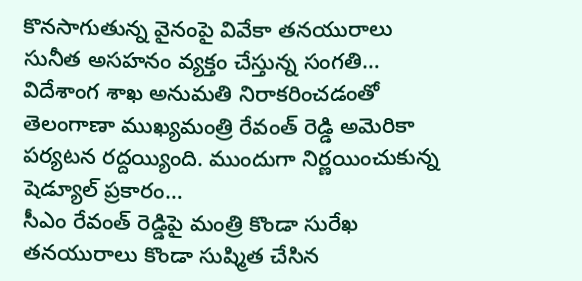కొనసాగుతున్న వైనంపై వివేకా తనయురాలు సునీత అసహనం వ్యక్తం చేస్తున్న సంగతి…
విదేశాంగ శాఖ అనుమతి నిరాకరించడంతో తెలంగాణా ముఖ్యమంత్రి రేవంత్ రెడ్డి అమెరికా పర్యటన రద్దయ్యింది. ముందుగా నిర్ణయించుకున్న షెడ్యూల్ ప్రకారం…
సీఎం రేవంత్ రెడ్డిపై మంత్రి కొండా సురేఖ తనయురాలు కొండా సుష్మిత చేసిన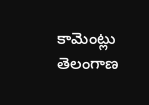కామెంట్లు తెలంగాణ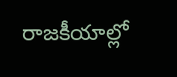రాజకీయాల్లో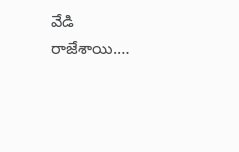వేడి రాజేశాయి.…